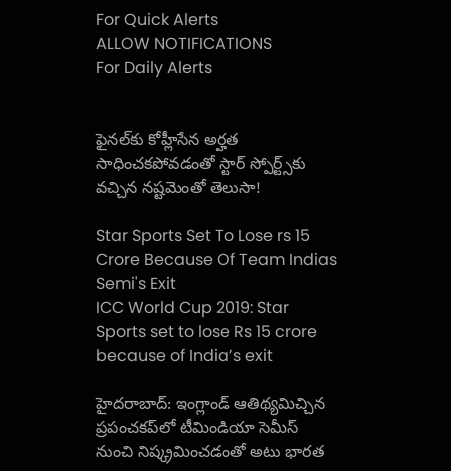For Quick Alerts
ALLOW NOTIFICATIONS
For Daily Alerts


ఫైనల్‌కు కోహ్లీసేన అర్హత సాధించకపోవడంతో స్టార్‌ స్పోర్ట్స్‌కు వచ్చిన నష్టమెంతో తెలుసా!

Star Sports Set To Lose rs 15 Crore Because Of Team Indias Semi's Exit
ICC World Cup 2019: Star Sports set to lose Rs 15 crore because of India’s exit

హైదరాబాద్: ఇంగ్లాండ్ ఆతిథ్యమిచ్చిన ప్రపంచకప్‌లో టీమిండియా సెమీస్ నుంచి నిష్క్రమించడంతో అటు భారత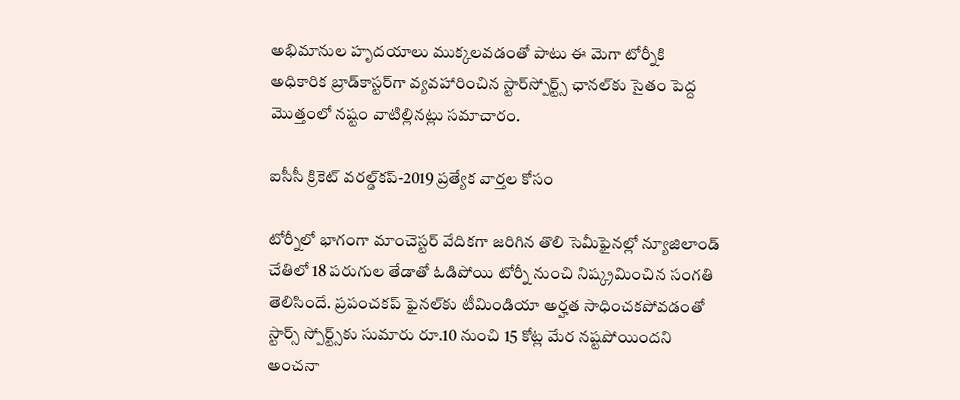అభిమానుల హృదయాలు ముక్కలవడంతో పాటు ఈ మెగా టోర్నీకి అధికారిక బ్రాడ్‌కాస్టర్‌గా వ్యవహారించిన స్టార్‌స్పోర్ట్స్‌ ఛానల్‌కు సైతం పెద్ద మొత్తంలో నష్టం వాటిల్లినట్లు సమాచారం.

ఐసీసీ క్రికెట్ వరల్డ్‌కప్-2019 ప్రత్యేక వార్తల కోసం

టోర్నీలో భాగంగా మాంచెస్టర్ వేదికగా జరిగిన తొలి సెమీఫైనల్లో న్యూజిలాండ్ చేతిలో 18 పరుగుల తేడాతో ఓడిపోయి టోర్నీ నుంచి నిష్క్రమించిన సంగతి తెలిసిందే. ప్రపంచకప్ ఫైనల్‌కు టీమిండియా అర్హత సాధించకపోవడంతో స్టార్స్ స్పోర్ట్స్‌కు సుమారు రూ.10 నుంచి 15 కోట్ల మేర నష్టపోయిందని అంచనా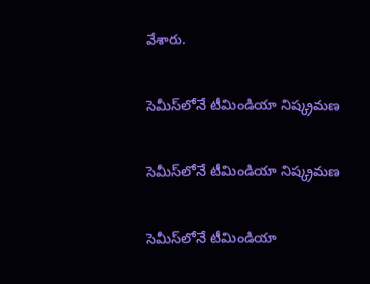వేశారు.

సెమీస్‌లోనే టీమిండియా నిష్క్రమణ

సెమీస్‌లోనే టీమిండియా నిష్క్రమణ

సెమీస్‌లోనే టీమిండియా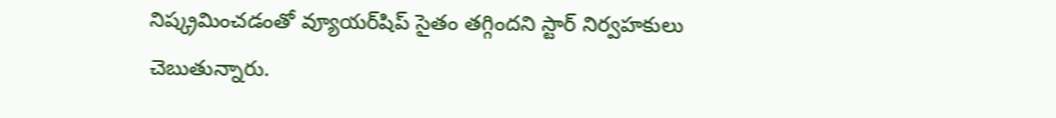నిష్క్రమించడంతో వ్యూయర్‌షిప్ సైతం తగ్గిందని స్టార్ నిర్వహకులు చెబుతున్నారు.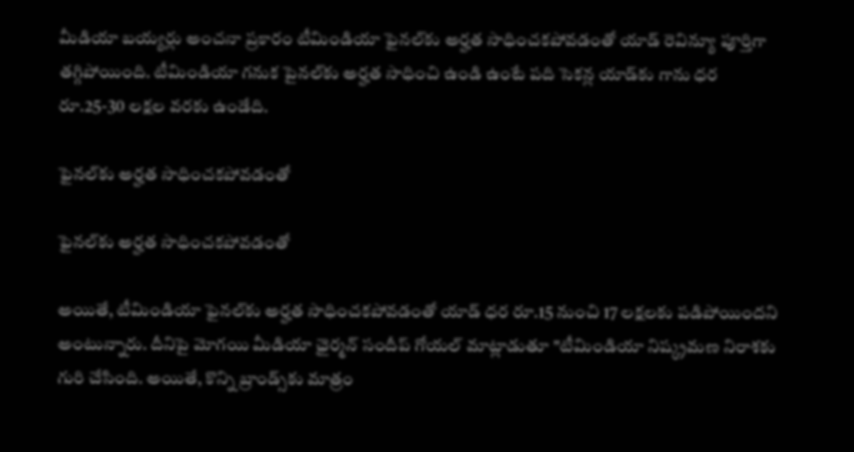మీడియా బయ్యర్లు అంచనా ప్రకారం టీమిండియా ఫైనల్‌కు అర్హత సాధించకపోవడంతో యాడ్ రెవిన్యూ పూర్తిగా తగ్గిపోయింది. టీమిండియా గనుక పైనల్‌కు అర్హత సాధించి ఉండి ఉంటే పది సెకన్ల యాడ్‌కు గాను ధర రూ.25-30 లక్షల వరకు ఉండేది.

ఫైనల్‌కు అర్హత సాధించకపోవడంతో

ఫైనల్‌కు అర్హత సాధించకపోవడంతో

అయితే, టీమిండియా ఫైనల్‌కు అర్హత సాధించకపోవడంతో యాడ్ ధర రూ.15 నుంచి 17 లక్షలకు పడిపోయిందని అంటున్నారు. దీనిపై మోగయి మీడియా ఛైర్మన్ సందీప్ గోయల్ మాట్లాడుతూ "టీమిండియా నిష్క్రమణ నిరాశకు గురి చేసింది. అయితే, కొన్ని బ్రాండ్స్‌కు మాత్రం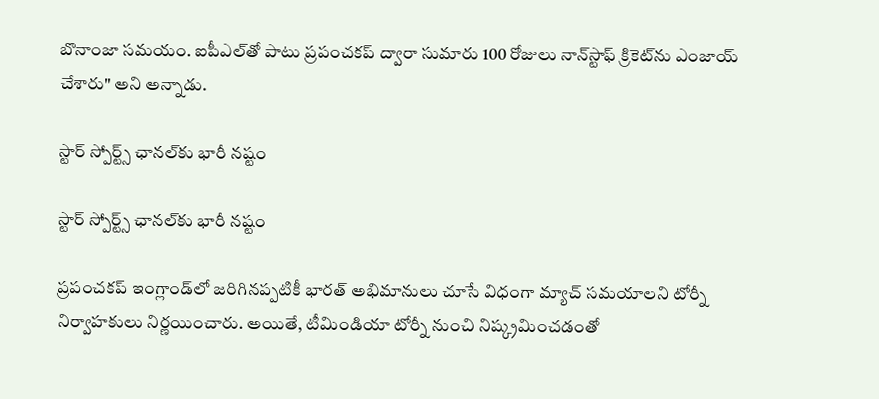బొనాంజా సమయం. ఐపీఎల్‌తో పాటు ప్రపంచకప్‌ ద్వారా సుమారు 100 రోజులు నాన్‌స్టాఫ్ క్రికెట్‌ను ఎంజాయ్ చేశారు" అని అన్నాడు.

స్టార్‌ స్పోర్ట్స్‌ ఛానల్‌‌కు భారీ నష్టం

స్టార్‌ స్పోర్ట్స్‌ ఛానల్‌‌కు భారీ నష్టం

ప్రపంచకప్‌ ఇంగ్లాండ్‌లో జరిగినప్పటికీ భారత్‌ అభిమానులు చూసే విధంగా మ్యాచ్‌ సమయాలని టోర్నీ నిర్వాహకులు నిర్ణయించారు. అయితే, టీమిండియా టోర్నీ నుంచి నిష్క్రమించడంతో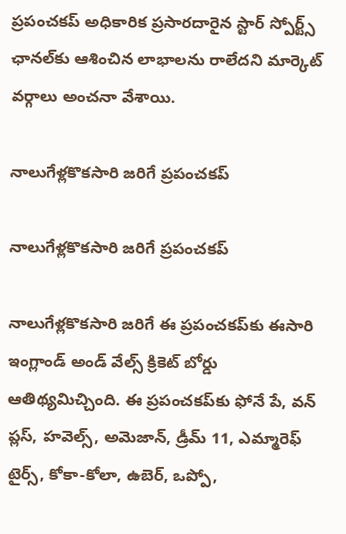ప్రపంచకప్ అధికారిక ప్రసారదారైన స్టార్‌ స్పోర్ట్స్‌ ఛానల్‌‌కు ఆశించిన లాభాలను రాలేదని మార్కెట్‌ వర్గాలు అంచనా వేశాయి.

నాలుగేళ్లకొకసారి జరిగే ప్రపంచకప్‌

నాలుగేళ్లకొకసారి జరిగే ప్రపంచకప్‌

నాలుగేళ్లకొకసారి జరిగే ఈ ప్రపంచకప్‌కు ఈసారి ఇంగ్లాండ్ అండ్ వేల్స్ క్రికెట్ బోర్డు ఆతిథ్యమిచ్చింది. ఈ ప్రపంచకప్‌కు ఫోనే పే, వన్ ప్లస్, హవెల్స్, అమెజాన్, డ్రీమ్ 11, ఎమ్మారెఫ్ టైర్స్, కోకా-కోలా, ఉబెర్, ఒప్పో,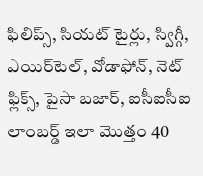ఫిలిప్స్, సియట్ టైర్లు, స్విగ్గీ, ఎయిర్‌టెల్, వోడాఫోన్, నెట్ ఫ్లిక్స్, పైసా బజార్, ఐసీఐసీఐ లాంబర్డ్ ఇలా మొత్తం 40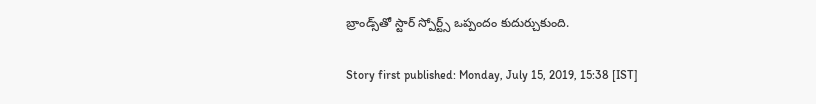బ్రాండ్స్‌‌తో స్టార్ స్పోర్ట్స్ ఒప్పందం కుదుర్చుకుంది.

Story first published: Monday, July 15, 2019, 15:38 [IST]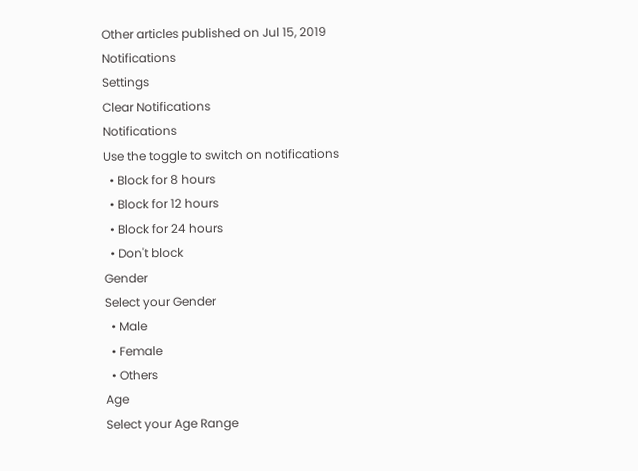Other articles published on Jul 15, 2019
Notifications
Settings
Clear Notifications
Notifications
Use the toggle to switch on notifications
  • Block for 8 hours
  • Block for 12 hours
  • Block for 24 hours
  • Don't block
Gender
Select your Gender
  • Male
  • Female
  • Others
Age
Select your Age Range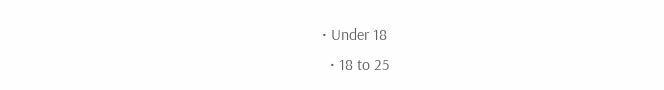• Under 18
  • 18 to 25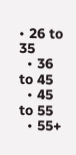• 26 to 35
  • 36 to 45
  • 45 to 55
  • 55+